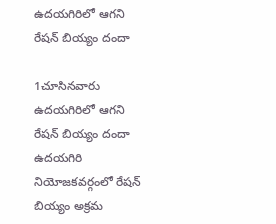ఉదయగిరిలో ఆగని రేషన్ బియ్యం దందా

1చూసినవారు
ఉదయగిరిలో ఆగని రేషన్ బియ్యం దందా
ఉదయగిరి నియోజకవర్గంలో రేషన్ బియ్యం అక్రమ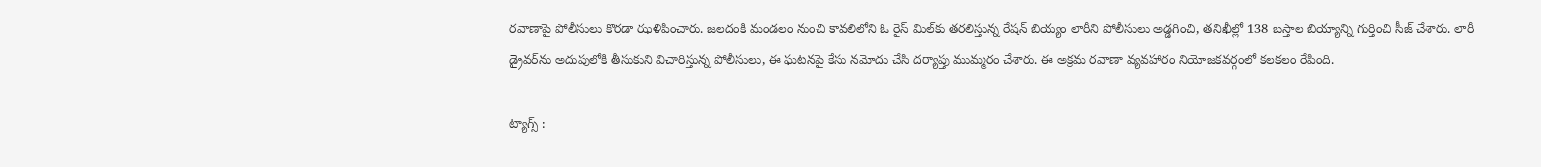రవాణాపై పోలీసులు కొరడా ఝళిపించారు. జలదంకి మండలం నుంచి కావలిలోని ఓ రైస్ మిల్‌కు తరలిస్తున్న రేషన్ బియ్యం లారీని పోలీసులు అడ్డగించి, తనిఖీల్లో 138 బస్తాల బియ్యాన్ని గుర్తించి సీజ్ చేశారు. లారీ డ్రైవర్‌ను అదుపులోకి తీసుకుని విచారిస్తున్న పోలీసులు, ఈ ఘటనపై కేసు నమోదు చేసి దర్యాప్తు ముమ్మరం చేశారు. ఈ అక్రమ రవాణా వ్యవహారం నియోజకవర్గంలో కలకలం రేపింది.

ట్యాగ్స్ :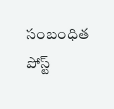సంబంధిత పోస్ట్